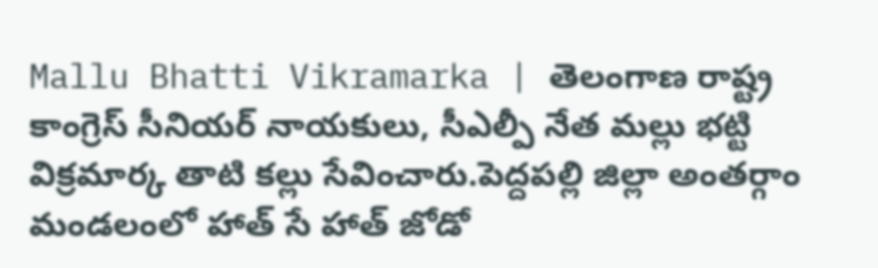Mallu Bhatti Vikramarka | తెలంగాణ రాష్ట్ర కాంగ్రెస్ సీనియర్ నాయకులు, సీఎల్పీ నేత మల్లు భట్టి విక్రమార్క తాటి కల్లు సేవించారు.పెద్దపల్లి జిల్లా అంతర్గాం మండలంలో హాత్ సే హాత్ జోడో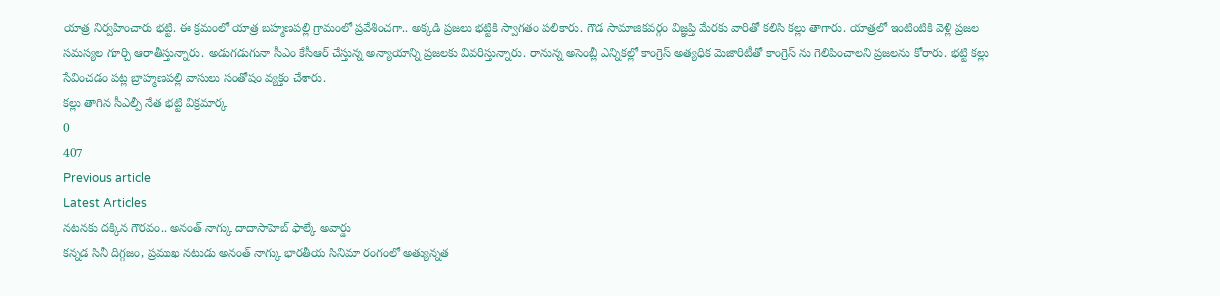యాత్ర నిర్వహించారు భట్టి. ఈ క్రమంలో యాత్ర బహ్మణపల్లి గ్రామంలో ప్రవేశించగా.. అక్కడి ప్రజలు భట్టికి స్వాగతం పలికారు. గౌడ సామాజికవర్గం విజ్ఞప్తి మేరకు వారితో కలిసి కల్లు తాగారు. యాత్రలో ఇంటింటికి వెళ్లి ప్రజల సమస్యల గూర్చి ఆరాతీస్తున్నారు. అడుగడుగునా సీఎం కేసీఆర్ చేస్తున్న అన్యాయాన్ని ప్రజలకు వివరిస్తున్నారు. రానున్న అసెంబ్లీ ఎన్నికల్లో కాంగ్రెస్ అత్యధిక మెజారిటీతో కాంగ్రెస్ ను గెలిపించాలని ప్రజలను కోరారు. భట్టి కల్లు సేవించడం పట్ల బ్రాహ్మణపల్లి వాసులు సంతోషం వ్యక్తం చేశారు.
కల్లు తాగిన సీఎల్పీ నేత భట్టి విక్రమార్క
0
407
Previous article
Latest Articles
నటనకు దక్కిన గౌరవం.. అనంత్ నాగ్కు దాదాసాహెబ్ ఫాల్కే అవార్డు
కన్నడ సినీ దిగ్గజం, ప్రముఖ నటుడు అనంత్ నాగ్కు భారతీయ సినిమా రంగంలో అత్యున్నత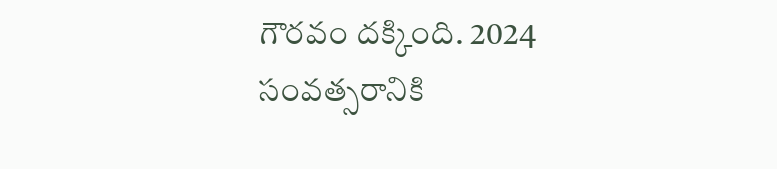గౌరవం దక్కింది. 2024 సంవత్సరానికి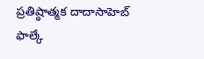ప్రతిష్ఠాత్మక దాదాసాహెబ్ ఫాల్కే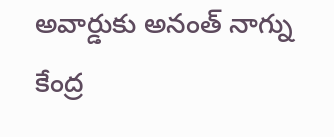అవార్డుకు అనంత్ నాగ్ను కేంద్ర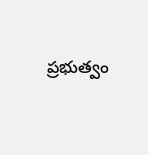ప్రభుత్వం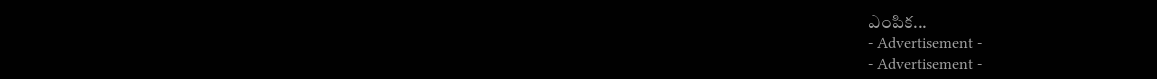ఎంపిక...
- Advertisement -
- Advertisement -